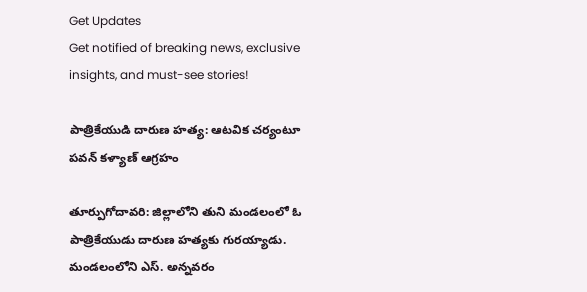Get Updates
Get notified of breaking news, exclusive insights, and must-see stories!

పాత్రికేయుడి దారుణ హత్య: ఆటవిక చర్యంటూ పవన్ కళ్యాణ్ ఆగ్రహం

తూర్పుగోదావరి: జిల్లాలోని తుని మండలంలో ఓ పాత్రికేయుడు దారుణ హత్యకు గురయ్యాడు. మండలంలోని ఎస్. అన్నవరం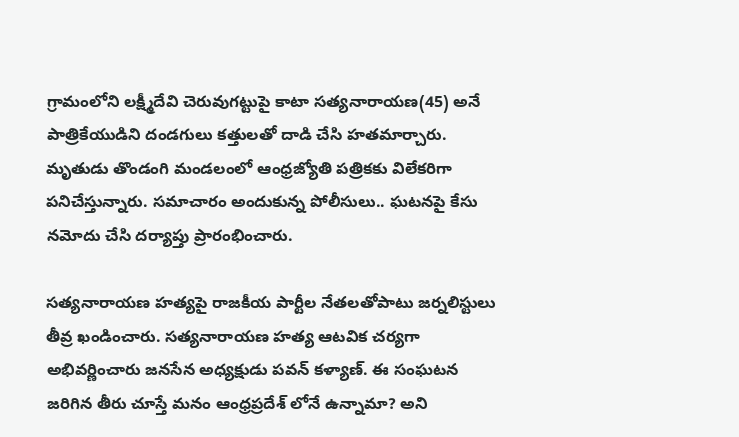గ్రామంలోని లక్ష్మీదేవి చెరువుగట్టుపై కాటా సత్యనారాయణ(45) అనే పాత్రికేయుడిని దండగులు కత్తులతో దాడి చేసి హతమార్చారు. మృతుడు తొండంగి మండలంలో ఆంధ్రజ్యోతి పత్రికకు విలేకరిగా పనిచేస్తున్నారు. సమాచారం అందుకున్న పోలీసులు.. ఘటనపై కేసు నమోదు చేసి దర్యాప్తు ప్రారంభించారు.

సత్యనారాయణ హత్యపై రాజకీయ పార్టీల నేతలతోపాటు జర్నలిస్టులు తీవ్ర ఖండించారు. సత్యనారాయణ హత్య ఆటవిక చర్యగా అభివర్ణించారు జనసేన అధ్యక్షుడు పవన్ కళ్యాణ్. ఈ సంఘటన జరిగిన తీరు చూస్తే మనం ఆంధ్రప్రదేశ్ లోనే ఉన్నామా? అని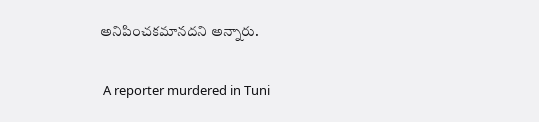అనిపించకమానదని అన్నారు.

 A reporter murdered in Tuni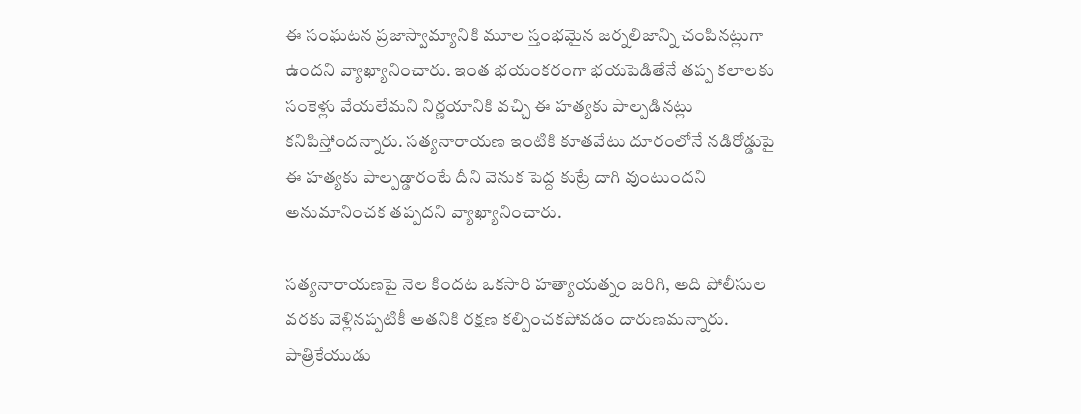ఈ సంఘటన ప్రజాస్వామ్యానికి మూల స్తంభమైన జర్నలిజాన్ని చంపినట్లుగా ఉందని వ్యాఖ్యానించారు. ఇంత భయంకరంగా భయపెడితేనే తప్ప కలాలకు సంకెళ్లు వేయలేమని నిర్ణయానికి వచ్చి ఈ హత్యకు పాల్పడినట్లు కనిపిస్తోందన్నారు. సత్యనారాయణ ఇంటికి కూతవేటు దూరంలోనే నడిరోడ్డుపై ఈ హత్యకు పాల్పడ్డారంటే దీని వెనుక పెద్ద కుట్రే దాగి వుంటుందని అనుమానించక తప్పదని వ్యాఖ్యానించారు.

సత్యనారాయణపై నెల కిందట ఒకసారి హత్యాయత్నం జరిగి, అది పోలీసుల వరకు వెళ్లినప్పటికీ అతనికి రక్షణ కల్పించకపోవడం దారుణమన్నారు. పాత్రికేయుడు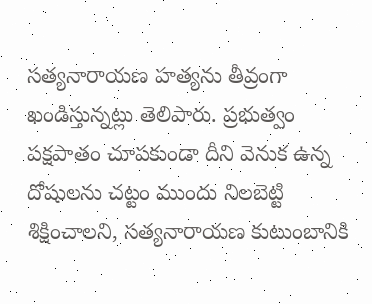సత్యనారాయణ హత్యను తీవ్రంగా ఖండిస్తున్నట్లు తెలిపారు. ప్రభుత్వం పక్షపాతం చూపకుండా దీని వెనుక ఉన్న దోషులను చట్టం ముందు నిలబెట్టి శిక్షించాలని, సత్యనారాయణ కుటుంబానికి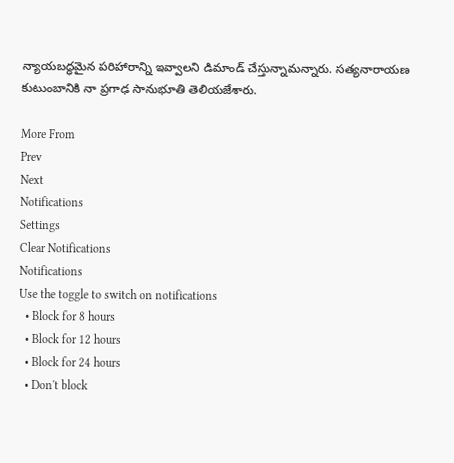న్యాయబద్ధమైన పరిహారాన్ని ఇవ్వాలని డిమాండ్ చేస్తున్నామన్నారు. సత్యనారాయణ కుటుంబానికి నా ప్రగాఢ సానుభూతి తెలియజేశారు.

More From
Prev
Next
Notifications
Settings
Clear Notifications
Notifications
Use the toggle to switch on notifications
  • Block for 8 hours
  • Block for 12 hours
  • Block for 24 hours
  • Don't block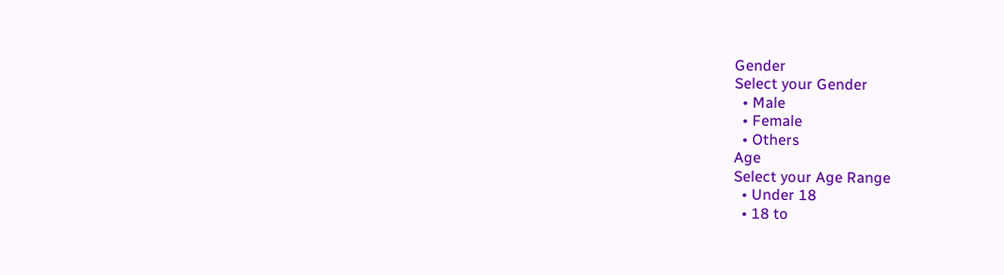Gender
Select your Gender
  • Male
  • Female
  • Others
Age
Select your Age Range
  • Under 18
  • 18 to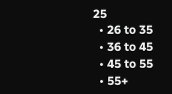25
  • 26 to 35
  • 36 to 45
  • 45 to 55
  • 55+